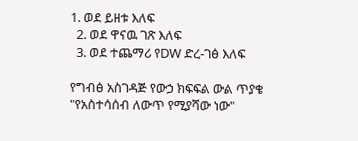1. ወደ ይዘቱ እለፍ
  2. ወደ ዋናዉ ገጽ እለፍ
  3. ወደ ተጨማሪ የDW ድረ-ገፅ እለፍ

የግብፅ አስገዳጅ የውኃ ክፍፍል ውል ጥያቄ "የአስተሳሰብ ለውጥ የሚያሻው ነው"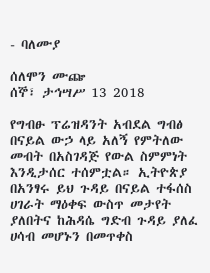- ባለሙያ

ሰለሞን ሙጬ
ሰኞ፣ ታኅሣሥ 13 2018

የግብፁ ፕሬዝዳንት አብደል ግብፅ በናይል ውኃ ላይ አለኝ የምትለው መብት በአስገዳጅ የውል ስምምነት እንዲታሰር ተሰምቷል። ኢትዮጵያ በአንፃሩ ይህ ጉዳይ በናይል ተፋሰስ ሀገራት ማዕቀፍ ውስጥ መታየት ያለበትና ከሕዳሴ ግድብ ጉዳይ ያለፈ ሀሳብ መሆኑን በመጥቀስ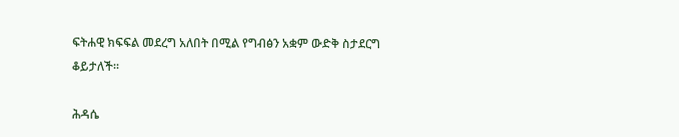ፍትሐዊ ክፍፍል መደረግ አለበት በሚል የግብፅን አቋም ውድቅ ስታደርግ ቆይታለች።

ሕዳሴ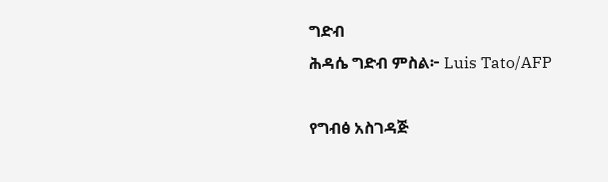ግድብ
ሕዳሴ ግድብ ምስል፦ Luis Tato/AFP

የግብፅ አስገዳጅ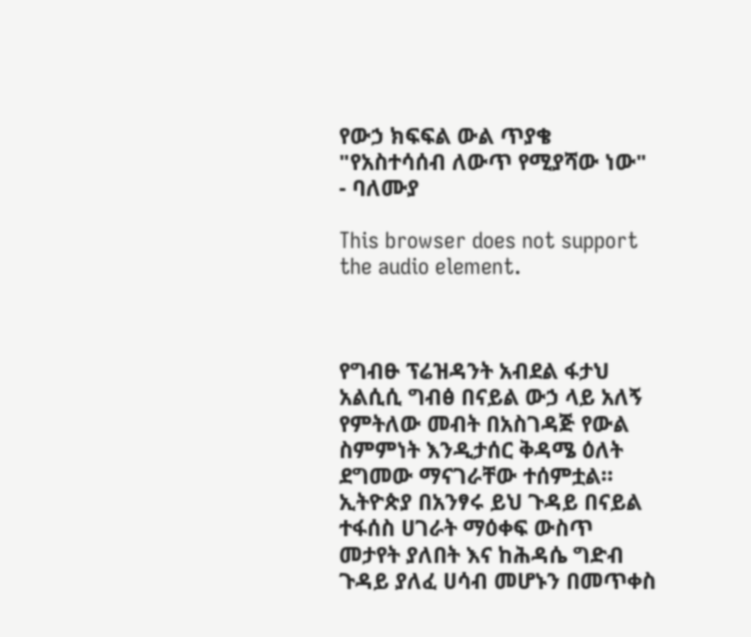የውኃ ክፍፍል ውል ጥያቄ "የአስተሳሰብ ለውጥ የሚያሻው ነው" - ባለሙያ

This browser does not support the audio element.



የግብፁ ፕሬዝዳንት አብደል ፋታህ አልሲሲ ግብፅ በናይል ውኃ ላይ አለኝ የምትለው መብት በአስገዳጅ የውል ስምምነት እንዲታሰር ቅዳሜ ዕለት ደግመው ማናገራቸው ተሰምቷል። ኢትዮጵያ በአንፃሩ ይህ ጉዳይ በናይል ተፋሰስ ሀገራት ማዕቀፍ ውስጥ መታየት ያለበት እና ከሕዳሴ ግድብ ጉዳይ ያለፈ ሀሳብ መሆኑን በመጥቀስ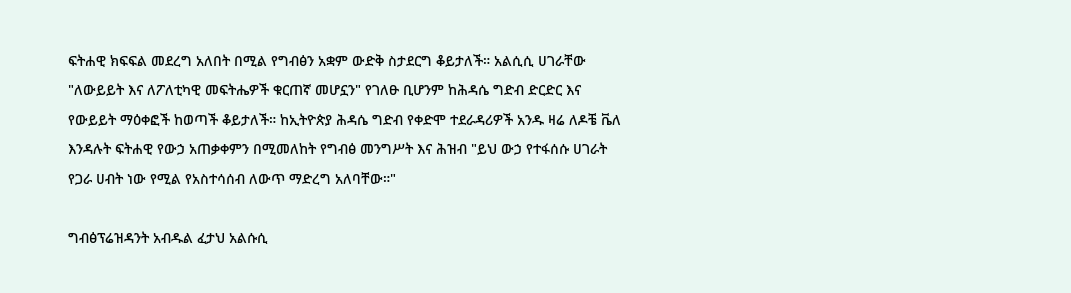ፍትሐዊ ክፍፍል መደረግ አለበት በሚል የግብፅን አቋም ውድቅ ስታደርግ ቆይታለች። አልሲሲ ሀገራቸው "ለውይይት እና ለፖለቲካዊ መፍትሔዎች ቁርጠኛ መሆኗን" የገለፁ ቢሆንም ከሕዳሴ ግድብ ድርድር እና የውይይት ማዕቀፎች ከወጣች ቆይታለች። ከኢትዮጵያ ሕዳሴ ግድብ የቀድሞ ተደራዳሪዎች አንዱ ዛሬ ለዶቼ ቬለ እንዳሉት ፍትሐዊ የውኃ አጠቃቀምን በሚመለከት የግብፅ መንግሥት እና ሕዝብ "ይህ ውኃ የተፋሰሱ ሀገራት የጋራ ሀብት ነው የሚል የአስተሳሰብ ለውጥ ማድረግ አለባቸው።"

ግብፅፕሬዝዳንት አብዱል ፈታህ አልሱሲ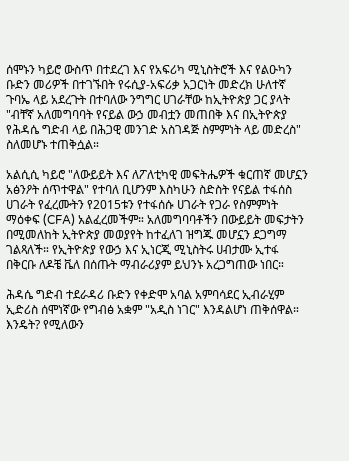ሰሞኑን ካይሮ ውስጥ በተደረገ እና የአፍሪካ ሚኒስትሮች እና የልዑካን ቡድን መሪዎች በተገኙበት የሩሲያ-አፍሪቃ አጋርነት መድረክ ሁለተኛ ጉባኤ ላይ አደረጉት በተባለው ንግግር ሀገራቸው ከኢትዮጵያ ጋር ያላት "ብቸኛ አለመግባባት የናይል ውኃ መብቷን መጠበቅ እና በኢትዮጵያ የሕዳሴ ግድብ ላይ በሕጋዊ መንገድ አስገዳጅ ስምምነት ላይ መድረስ" ስለመሆኑ ተጠቅሷል።

አልሲሲ ካይሮ "ለውይይት እና ለፖለቲካዊ መፍትሔዎች ቁርጠኛ መሆኗን አፅንዖት ሰጥተዋል" የተባለ ቢሆንም እስካሁን ስድስት የናይል ተፋሰስ ሀገራት የፈረሙትን የ2015ቱን የተፋሰሱ ሀገራት የጋራ የስምምነት ማዕቀፍ (CFA) አልፈረመችም። አለመግባባቶችን በውይይት መፍታትን በሚመለከት ኢትዮጵያ መወያየት ከተፈለገ ዝግጁ መሆኗን ደጋግማ ገልጻለች። የኢትዮጵያ የውኃ እና ኢነርጂ ሚኒስትሩ ሀብታሙ ኢተፋ በቅርቡ ለዶቼ ቬለ በሰጡት ማብራሪያም ይህንኑ አረጋግጠው ነበር።

ሕዳሴ ግድብ ተደራዳሪ ቡድን የቀድሞ አባል አምባሳደር ኢብራሂም ኢድሪስ ሰሞነኛው የግብፅ አቋም "አዲስ ነገር" እንዳልሆነ ጠቅሰዋል። እንዴት? የሚለውን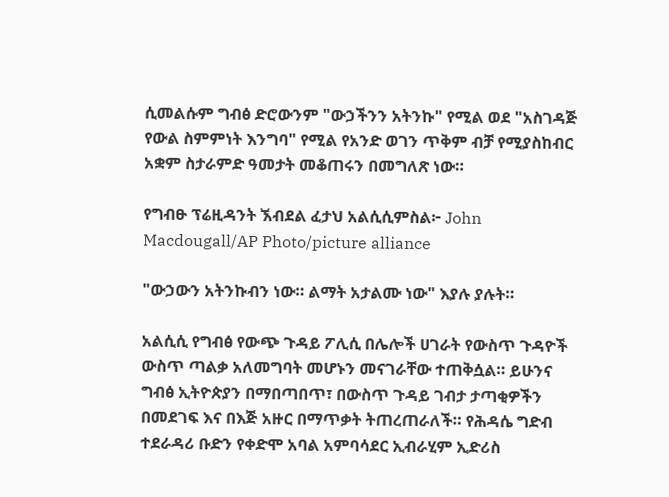ሲመልሱም ግብፅ ድሮውንም "ውኃችንን አትንኩ" የሚል ወደ "አስገዳጅ የውል ስምምነት እንግባ" የሚል የአንድ ወገን ጥቅም ብቻ የሚያስከብር አቋም ስታራምድ ዓመታት መቆጠሩን በመግለጽ ነው።

የግብፁ ፕሬዚዳንት ኧብደል ፈታህ አልሲሲምስል፦ John Macdougall/AP Photo/picture alliance

"ውኃውን አትንኩብን ነው። ልማት አታልሙ ነው" እያሉ ያሉት።

አልሲሲ የግብፅ የውጭ ጉዳይ ፖሊሲ በሌሎች ሀገራት የውስጥ ጉዳዮች ውስጥ ጣልቃ አለመግባት መሆኑን መናገራቸው ተጠቅሷል። ይሁንና ግብፅ ኢትዮጵያን በማበጣበጥ፣ በውስጥ ጉዳይ ገብታ ታጣቂዎችን በመደገፍ እና በእጅ አዙር በማጥቃት ትጠረጠራለች። የሕዳሴ ግድብ ተደራዳሪ ቡድን የቀድሞ አባል አምባሳደር ኢብራሂም ኢድሪስ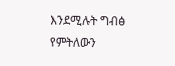እንደሚሉት ግብፅ የምትለውን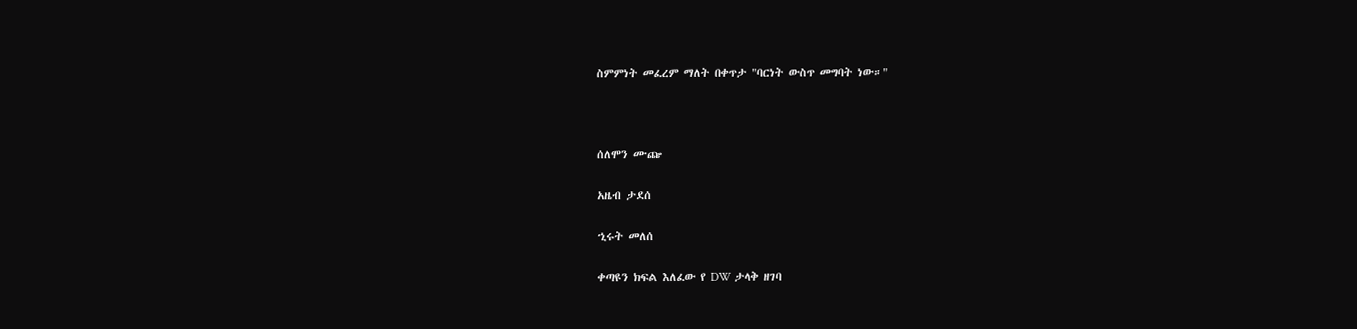ስምምነት መፈረም ማለት በቀጥታ "ባርነት ውስጥ መግባት ነው።"



ሰለሞን ሙጬ

አዜብ ታደሰ

ኂሩት መለሰ

ቀጣዩን ክፍል እለፈው የ DW ታላቅ ዘገባ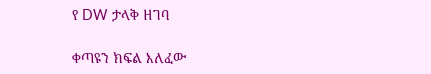የ DW ታላቅ ዘገባ

ቀጣዩን ክፍል እለፈው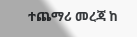ተጨማሪ መረጃ ከ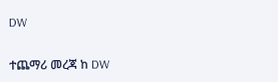DW

ተጨማሪ መረጃ ከ DW